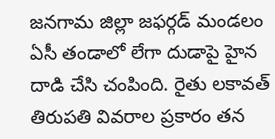జనగామ జిల్లా జఫర్గడ్ మండలం ఏసీ తండాలో లేగా దుడాపై హైన దాడి చేసి చంపింది. రైతు లకావత్ తిరుపతి వివరాల ప్రకారం తన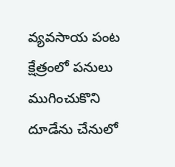వ్యవసాయ పంట క్షేత్రంలో పనులు ముగించుకొని దూడేను చేనులో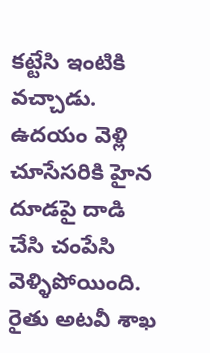కట్టేసి ఇంటికి వచ్చాడు. ఉదయం వెళ్లి చూసేసరికి హైన దూడపై దాడి చేసి చంపేసి వెళ్ళిపోయింది. రైతు అటవీ శాఖ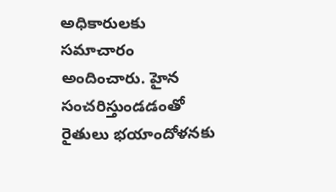అధికారులకు సమాచారం అందించారు. హైన సంచరిస్తుండడంతో రైతులు భయాందోళనకు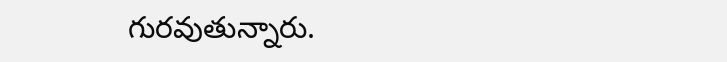గురవుతున్నారు.